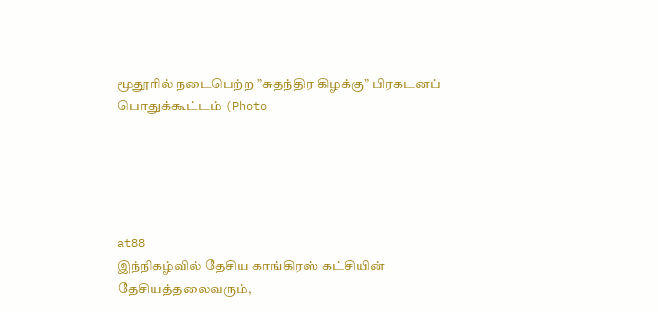மூதூரில் நடைபெற்ற ”சுதந்திர கிழக்கு” பிரகடனப் பொதுக்கூட்டம் (Photo





at88
இந்நிகழ்வில் தேசிய காங்கிரஸ் கட்சியின் தேசியத்தலைவரும்,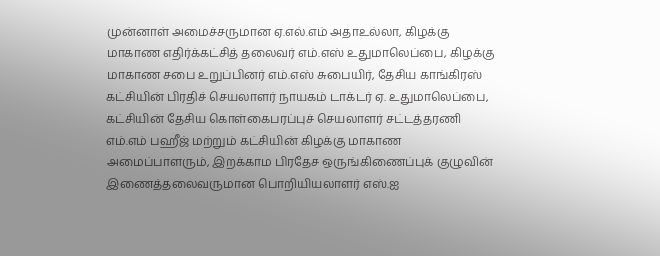முன்னாள் அமைச்சருமான ஏ.எல்.எம் அதாஉல்லா, கிழக்கு மாகாண எதிர்க்கட்சித் தலைவர் எம்.எஸ் உதுமாலெப்பை, கிழக்கு மாகாண சபை உறுப்பினர் எம்.எஸ் சுபையிர், தேசிய காங்கிரஸ் கட்சியின் பிரதிச் செயலாளர் நாயகம் டாக்டர் ஏ. உதுமாலெப்பை, கட்சியின் தேசிய கொள்கைபரப்புச் செயலாளர் சட்டத்தரணி எம்.எம் பஹீஜ் மற்றும் கட்சியின் கிழக்கு மாகாண அமைப்பாளரும், இறக்காம பிரதேச ஒருங்கிணைப்புக் குழுவின் இணைத்தலைவருமான பொறியியலாளர் எஸ்.ஐ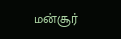மன்சூர்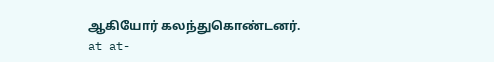ஆகியோர் கலந்துகொண்டனர்.
at at-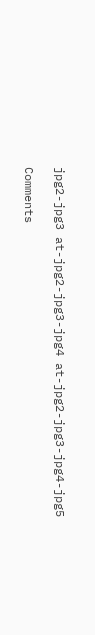jpg2-jpg3 at-jpg2-jpg3-jpg4 at-jpg2-jpg3-jpg4-jpg5

Comments